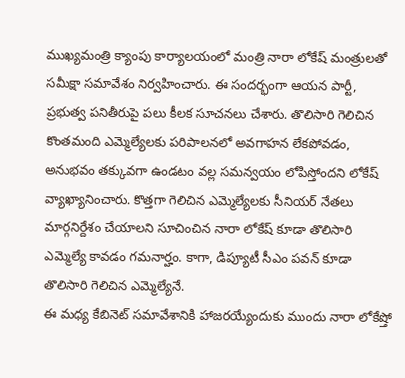ముఖ్యమంత్రి క్యాంపు కార్యాలయంలో మంత్రి నారా లోకేష్ మంత్రులతో సమీక్షా సమావేశం నిర్వహించారు. ఈ సందర్భంగా ఆయన పార్టీ, ప్రభుత్వ పనితీరుపై పలు కీలక సూచనలు చేశారు. తొలిసారి గెలిచిన కొంతమంది ఎమ్మెల్యేలకు పరిపాలనలో అవగాహన లేకపోవడం, అనుభవం తక్కువగా ఉండటం వల్ల సమన్వయం లోపిస్తోందని లోకేష్ వ్యాఖ్యానించారు. కొత్తగా గెలిచిన ఎమ్మెల్యేలకు సీనియర్ నేతలు మార్గనిర్దేశం చేయాలని సూచించిన నారా లోకేష్ కూడా తొలిసారి ఎమ్మెల్యే కావడం గమనార్హం. కాగా, డిప్యూటీ సీఎం పవన్ కూడా తొలిసారి గెలిచిన ఎమ్మెల్యేనే.
ఈ మధ్య కేబినెట్ సమావేశానికి హాజరయ్యేందుకు ముందు నారా లోకేష్తో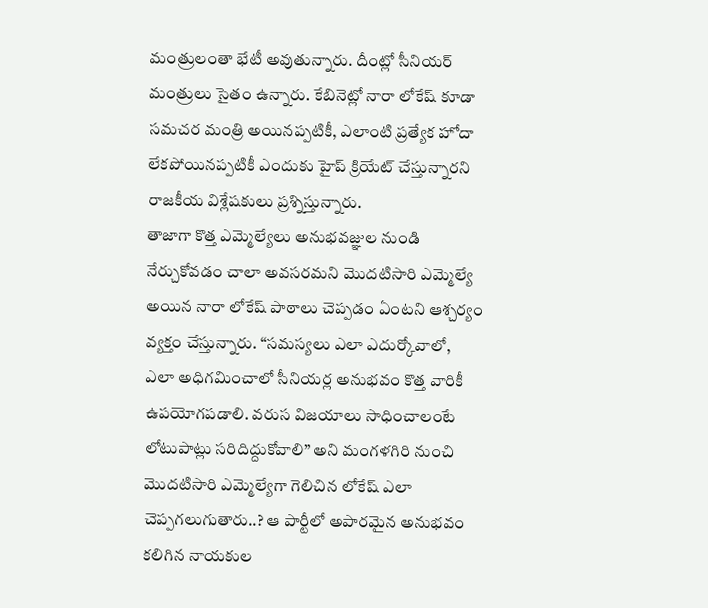మంత్రులంతా భేటీ అవుతున్నారు. దీంట్లో సీనియర్ మంత్రులు సైతం ఉన్నారు. కేబినెట్లో నారా లోకేష్ కూడా సమచర మంత్రి అయినప్పటికీ, ఎలాంటి ప్రత్యేక హోదా లేకపోయినప్పటికీ ఎందుకు హైప్ క్రియేట్ చేస్తున్నారని రాజకీయ విశ్లేషకులు ప్రశ్నిస్తున్నారు.
తాజాగా కొత్త ఎమ్మెల్యేలు అనుభవజ్ఞుల నుండి నేర్చుకోవడం చాలా అవసరమని మొదటిసారి ఎమ్మెల్యే అయిన నారా లోకేష్ పాఠాలు చెప్పడం ఏంటని ఆశ్చర్యం వ్యక్తం చేస్తున్నారు. “సమస్యలు ఎలా ఎదుర్కోవాలో, ఎలా అధిగమించాలో సీనియర్ల అనుభవం కొత్త వారికీ ఉపయోగపడాలి. వరుస విజయాలు సాధించాలంటే లోటుపాట్లు సరిదిద్దుకోవాలి” అని మంగళగిరి నుంచి మొదటిసారి ఎమ్మెల్యేగా గెలిచిన లోకేష్ ఎలా చెప్పగలుగుతారు..? ఆ పార్టీలో అపారమైన అనుభవం కలిగిన నాయకుల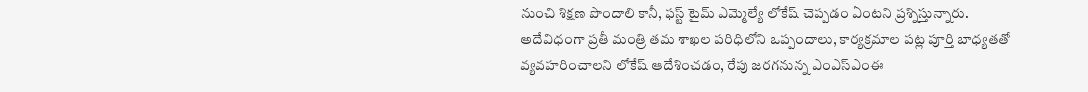నుంచి శిక్షణ పొందాలి కానీ, ఫస్ట్ టైమ్ ఎమ్మెల్యే లోకేష్ చెప్పడం ఏంటని ప్రశ్నిస్తున్నారు.
అదేవిధంగా ప్రతీ మంత్రి తమ శాఖల పరిధిలోని ఒప్పందాలు, కార్యక్రమాల పట్ల పూర్తి బాధ్యతతో వ్యవహరించాలని లోకేష్ ఆదేశించడం, రేపు జరగనున్న ఎంఎస్ఎంఈ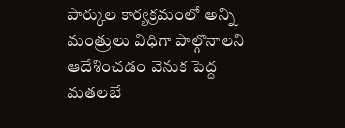పార్కుల కార్యక్రమంలో అన్ని మంత్రులు విధిగా పాల్గొనాలని ఆదేశించడం వెనుక పెద్ద మతలబే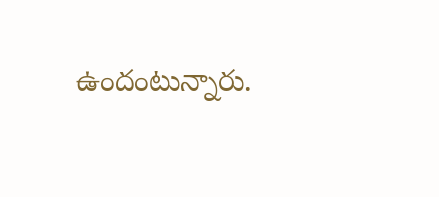ఉందంటున్నారు.